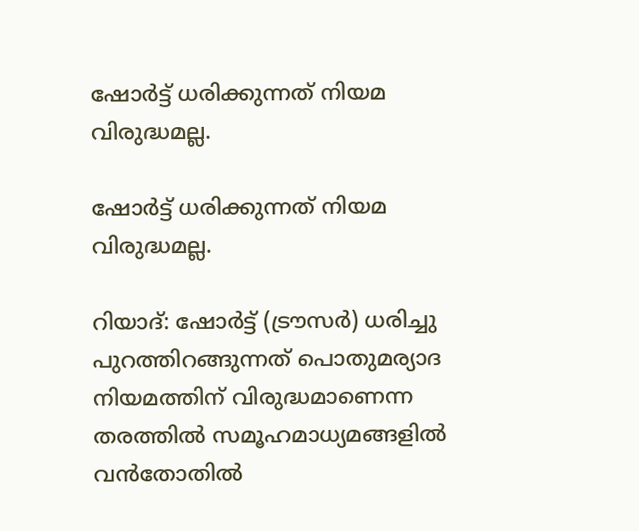ഷോര്‍ട്ട് ധരിക്കുന്നത് നിയമ വിരുദ്ധമല്ല.

ഷോര്‍ട്ട് ധരിക്കുന്നത് നിയമ വിരുദ്ധമല്ല.

റിയാദ്: ഷോര്‍ട്ട് (ട്രൗസര്‍) ധരിച്ചു പുറത്തിറങ്ങുന്നത് പൊതുമര്യാദ നിയമത്തിന് വിരുദ്ധമാണെന്ന തരത്തില്‍ സമൂഹമാധ്യമങ്ങളില്‍ വന്‍തോതില്‍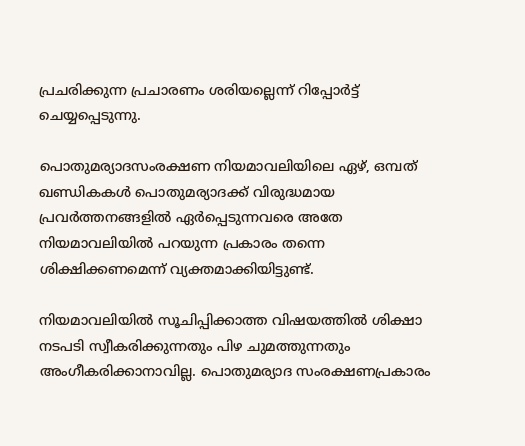പ്രചരിക്കുന്ന പ്രചാരണം ശരിയല്ലെന്ന് റിപ്പോര്‍ട്ട് ചെയ്യപ്പെടുന്നു.

പൊതുമര്യാദസംരക്ഷണ നിയമാവലിയിലെ ഏഴ്, ഒമ്പത് ഖണ്ഡികകള്‍ പൊതുമര്യാദക്ക് വിരുദ്ധമായ പ്രവര്‍ത്തനങ്ങളില്‍ ഏര്‍പ്പെടുന്നവരെ അതേ നിയമാവലിയില്‍ പറയുന്ന പ്രകാരം തന്നെ ശിക്ഷിക്കണമെന്ന് വ്യക്തമാക്കിയിട്ടുണ്ട്.

നിയമാവലിയില്‍ സൂചിപ്പിക്കാത്ത വിഷയത്തില്‍ ശിക്ഷാ നടപടി സ്വീകരിക്കുന്നതും പിഴ ചുമത്തുന്നതും അംഗീകരിക്കാനാവില്ല. പൊതുമര്യാദ സംരക്ഷണപ്രകാരം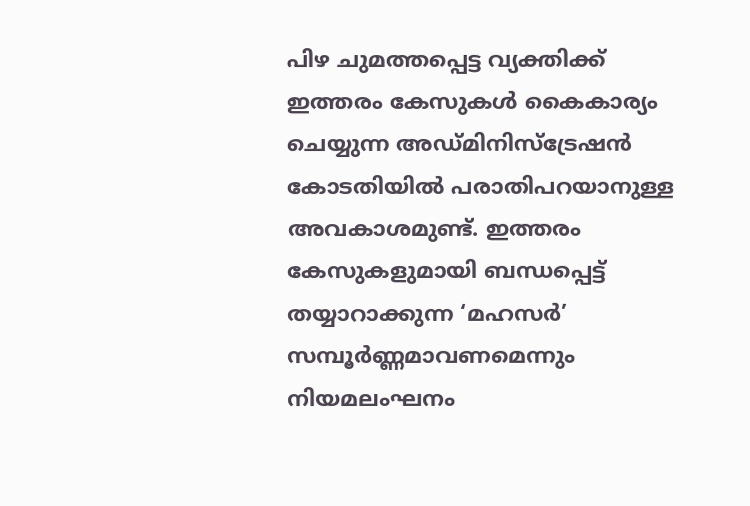പിഴ ചുമത്തപ്പെട്ട വ്യക്തിക്ക് ഇത്തരം കേസുകള്‍ കൈകാര്യം ചെയ്യുന്ന അഡ്മിനിസ്‌ട്രേഷന്‍ കോടതിയില്‍ പരാതിപറയാനുള്ള അവകാശമുണ്ട്. ഇത്തരം കേസുകളുമായി ബന്ധപ്പെട്ട് തയ്യാറാക്കുന്ന ‘മഹസര്‍’ സമ്പൂര്‍ണ്ണമാവണമെന്നും നിയമലംഘനം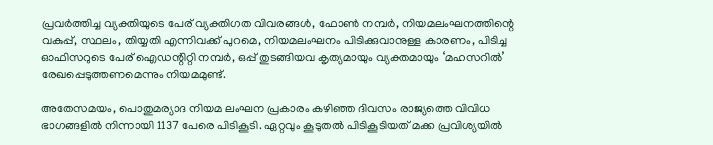പ്രവര്‍ത്തിച്ച വ്യക്തിയുടെ പേര് വ്യക്തിഗത വിവരങ്ങള്‍, ഫോണ്‍ നമ്പര്‍, നിയമലംഘനത്തിന്റെ വകുപ്പ്, സ്ഥലം, തിയ്യതി എന്നിവക്ക് പുറമെ, നിയമലംഘനം പിടിക്കുവാനുള്ള കാരണം, പിടിച്ച ഓഫിസറുടെ പേര് ഐഡന്റിറ്റി നമ്പര്‍, ഒപ്പ് തുടങ്ങിയവ കൃത്യമായും വ്യക്തമായും ‘മഹസറില്‍’ രേഖപ്പെടുത്തണമെന്നും നിയമമുണ്ട്.

അതേസമയം, പൊതുമര്യാദ നിയമ ലംഘന പ്രകാരം കഴിഞ്ഞ ദിവസം രാജ്യത്തെ വിവിധ ഭാഗങ്ങളില്‍ നിന്നായി 1137 പേരെ പിടികൂടി. ഏറ്റവും കൂടുതല്‍ പിടികൂടിയത് മക്ക പ്രവിശ്യയില്‍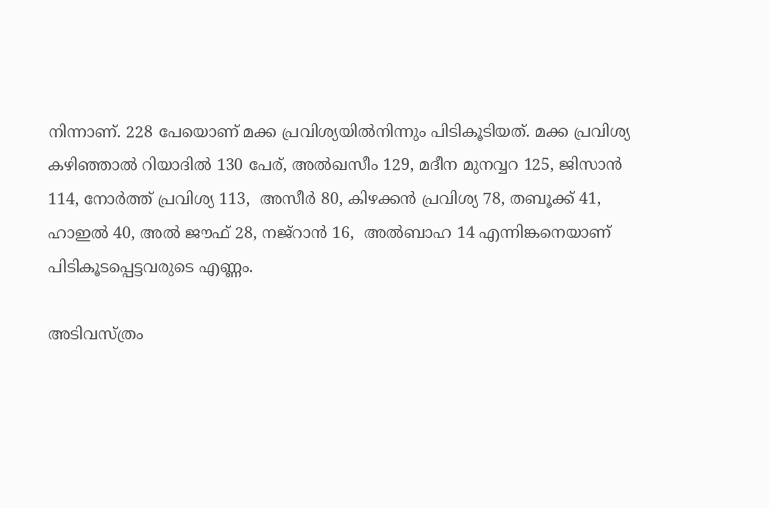നിന്നാണ്. 228 പേയൊണ് മക്ക പ്രവിശ്യയില്‍നിന്നും പിടികൂടിയത്. മക്ക പ്രവിശ്യ കഴിഞ്ഞാല്‍ റിയാദില്‍ 130 പേര്, അല്‍ഖസീം 129, മദീന മുനവ്വറ 125, ജിസാന്‍ 114, നോര്‍ത്ത് പ്രവിശ്യ 113,  അസീര്‍ 80, കിഴക്കന്‍ പ്രവിശ്യ 78, തബൂക്ക് 41, ഹാഇല്‍ 40, അല്‍ ജൗഫ് 28, നജ്‌റാന്‍ 16,  അല്‍ബാഹ 14 എന്നിങ്കനെയാണ് പിടികൂടപ്പെട്ടവരുടെ എണ്ണം.

അടിവസ്ത്രം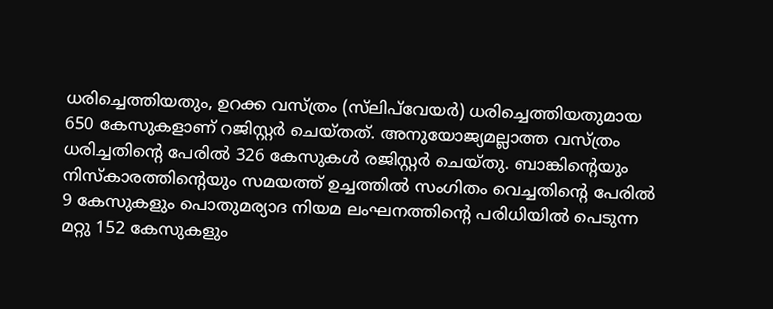ധരിച്ചെത്തിയതും, ഉറക്ക വസ്ത്രം (സ്‌ലിപ്‌വേയര്‍) ധരിച്ചെത്തിയതുമായ 650 കേസുകളാണ് റജിസ്റ്റര്‍ ചെയ്തത്. അനുയോജ്യമല്ലാത്ത വസ്ത്രം ധരിച്ചതിന്റെ പേരില്‍ 326 കേസുകള്‍ രജിസ്റ്റര്‍ ചെയ്തു. ബാങ്കിന്റെയും നിസ്‌കാരത്തിന്റെയും സമയത്ത് ഉച്ചത്തില്‍ സംഗിതം വെച്ചതിന്റെ പേരില്‍ 9 കേസുകളും പൊതുമര്യാദ നിയമ ലംഘനത്തിന്റെ പരിധിയില്‍ പെടുന്ന മറ്റു 152 കേസുകളും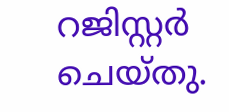റജിസ്റ്റര്‍ ചെയ്തു.